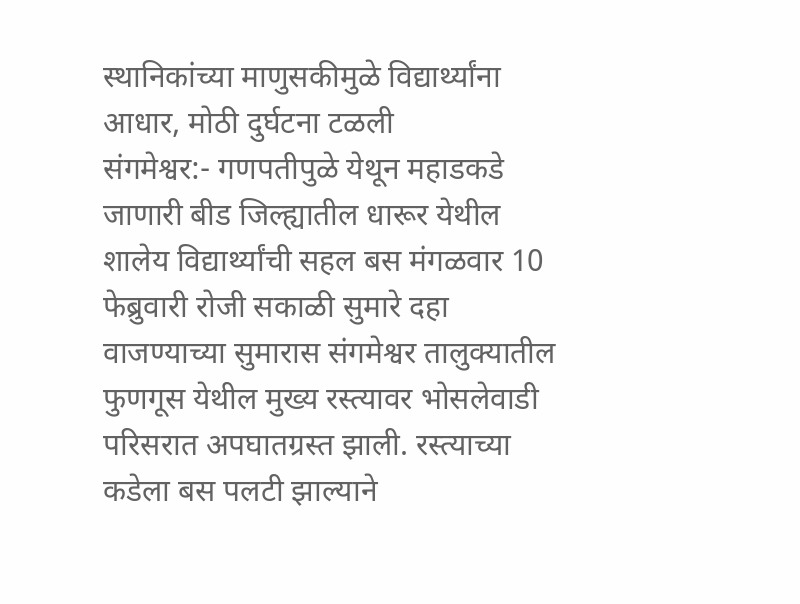स्थानिकांच्या माणुसकीमुळे विद्यार्थ्यांना आधार, मोठी दुर्घटना टळली
संगमेश्वर:- गणपतीपुळे येथून महाडकडे जाणारी बीड जिल्ह्यातील धारूर येथील शालेय विद्यार्थ्यांची सहल बस मंगळवार 10 फेब्रुवारी रोजी सकाळी सुमारे दहा वाजण्याच्या सुमारास संगमेश्वर तालुक्यातील फुणगूस येथील मुख्य रस्त्यावर भोसलेवाडी परिसरात अपघातग्रस्त झाली. रस्त्याच्या कडेला बस पलटी झाल्याने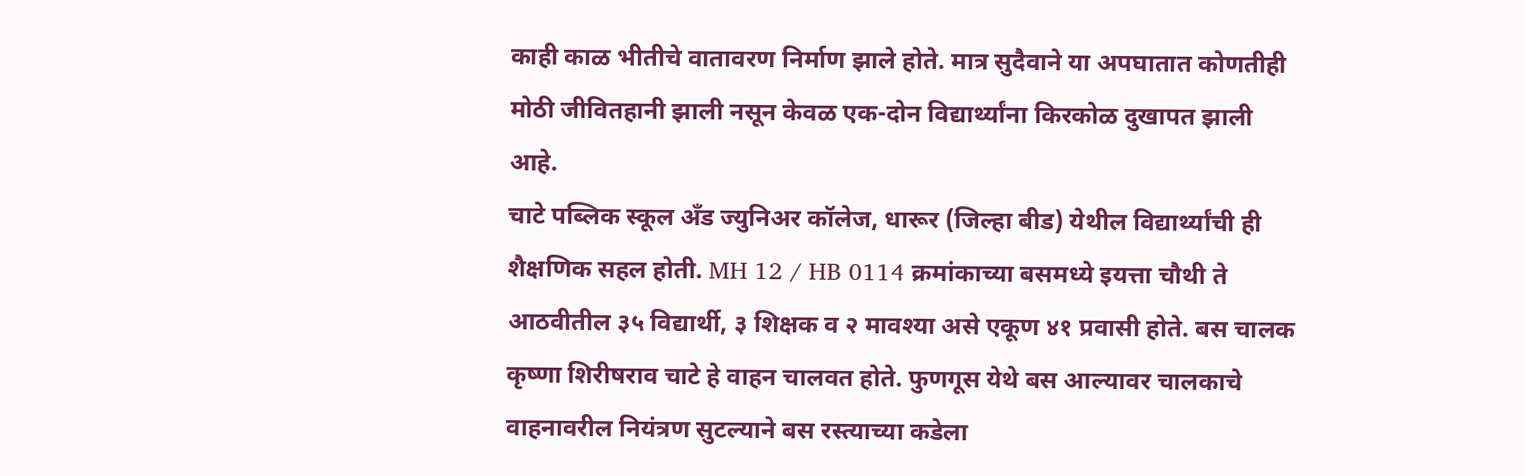काही काळ भीतीचे वातावरण निर्माण झाले होते. मात्र सुदैवाने या अपघातात कोणतीही मोठी जीवितहानी झाली नसून केवळ एक-दोन विद्यार्थ्यांना किरकोळ दुखापत झाली आहे.
चाटे पब्लिक स्कूल अँड ज्युनिअर कॉलेज, धारूर (जिल्हा बीड) येथील विद्यार्थ्यांची ही शैक्षणिक सहल होती. MH 12 / HB 0114 क्रमांकाच्या बसमध्ये इयत्ता चौथी ते आठवीतील ३५ विद्यार्थी, ३ शिक्षक व २ मावश्या असे एकूण ४१ प्रवासी होते. बस चालक कृष्णा शिरीषराव चाटे हे वाहन चालवत होते. फुणगूस येथे बस आल्यावर चालकाचे वाहनावरील नियंत्रण सुटल्याने बस रस्त्याच्या कडेला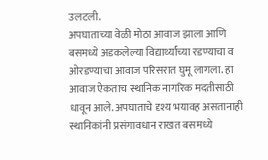उलटली.
अपघाताच्या वेळी मोठा आवाज झाला आणि बसमध्ये अडकलेल्या विद्यार्थ्यांच्या रडण्याचा व ओरडण्याचा आवाज परिसरात घुमू लागला. हा आवाज ऐकताच स्थानिक नागरिक मदतीसाठी धावून आले. अपघाताचे दृश्य भयावह असतानाही स्थानिकांनी प्रसंगावधान राखत बसमध्ये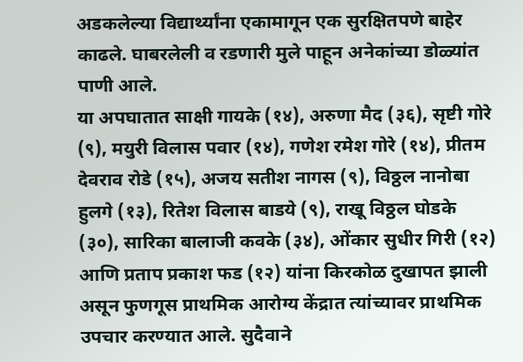अडकलेल्या विद्यार्थ्यांना एकामागून एक सुरक्षितपणे बाहेर काढले. घाबरलेली व रडणारी मुले पाहून अनेकांच्या डोळ्यांत पाणी आले.
या अपघातात साक्षी गायके (१४), अरुणा मैद (३६), सृष्टी गोरे (९), मयुरी विलास पवार (१४), गणेश रमेश गोरे (१४), प्रीतम देवराव रोडे (१५), अजय सतीश नागस (९), विठ्ठल नानोबा हुलगे (१३), रितेश विलास बाडये (९), राखू विठ्ठल घोडके (३०), सारिका बालाजी कवके (३४), ओंकार सुधीर गिरी (१२) आणि प्रताप प्रकाश फड (१२) यांना किरकोळ दुखापत झाली असून फुणगूस प्राथमिक आरोग्य केंद्रात त्यांच्यावर प्राथमिक उपचार करण्यात आले. सुदैवाने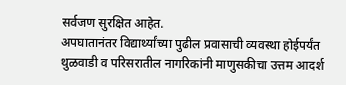सर्वजण सुरक्षित आहेत.
अपघातानंतर विद्यार्थ्यांच्या पुढील प्रवासाची व्यवस्था होईपर्यंत थुळवाडी व परिसरातील नागरिकांनी माणुसकीचा उत्तम आदर्श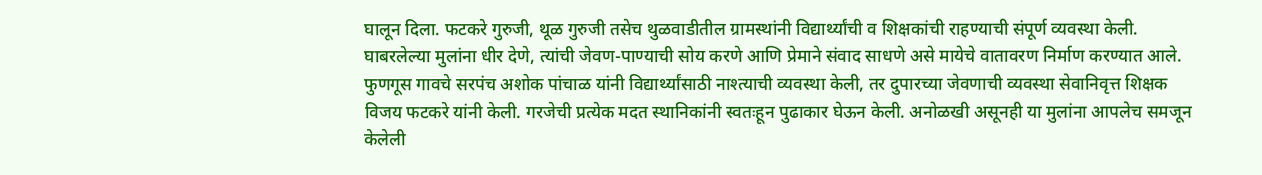घालून दिला. फटकरे गुरुजी, थूळ गुरुजी तसेच थुळवाडीतील ग्रामस्थांनी विद्यार्थ्यांची व शिक्षकांची राहण्याची संपूर्ण व्यवस्था केली. घाबरलेल्या मुलांना धीर देणे, त्यांची जेवण-पाण्याची सोय करणे आणि प्रेमाने संवाद साधणे असे मायेचे वातावरण निर्माण करण्यात आले.
फुणगूस गावचे सरपंच अशोक पांचाळ यांनी विद्यार्थ्यांसाठी नाश्त्याची व्यवस्था केली, तर दुपारच्या जेवणाची व्यवस्था सेवानिवृत्त शिक्षक विजय फटकरे यांनी केली. गरजेची प्रत्येक मदत स्थानिकांनी स्वतःहून पुढाकार घेऊन केली. अनोळखी असूनही या मुलांना आपलेच समजून केलेली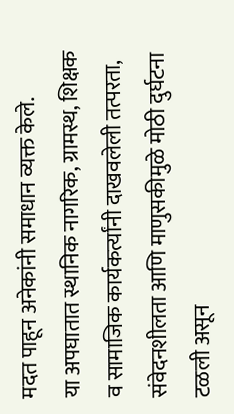मदत पाहून अनेकांनी समाधान व्यक्त केले.
या अपघातात स्थानिक नागरिक, ग्रामस्थ, शिक्षक व सामाजिक कार्यकर्त्यांनी दाखवलेली तत्परता, संवेदनशीलता आणि माणुसकीमुळे मोठी दुर्घटना टळली असून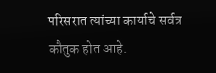परिसरात त्यांच्या कार्याचे सर्वत्र कौतुक होत आहे.